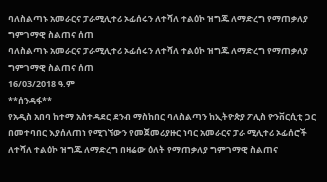ባለስልጣኑ አመራርና ፓራሚሊተሪ ኦፊሰሩን ለተሻለ ተልዕኮ ዝግጁ ለማድረግ የማጠቃለያ ግምገማዊ ስልጠና ሰጠ
ባለስልጣኑ አመራርና ፓራሚሊተሪ ኦፊሰሩን ለተሻለ ተልዕኮ ዝግጁ ለማድረግ የማጠቃለያ ግምገማዊ ስልጠና ሰጠ
16/03/2018 ዓ.ም
**ሰንዳፋ**
የአዲስ አበባ ከተማ አስተዳደር ደንብ ማስከበር ባለስልጣን ከኢትዮጵያ ፖሊስ ዮንቨርሲቲ ጋር በመተባበር እያሰለጠነ የሚገኘውን የመጀመሪያዙር ነባር አመራርና ፓራ ሚሊተሪ ኦፊሰሮች ለተሻለ ተልዕኮ ዝግጁ ለማድረግ በዛሬው ዕለት የማጠቃለያ ግምገማዊ ስልጠና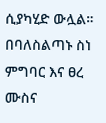ሲያካሂድ ውሏል።
በባለስልጣኑ ስነ ምግባር እና ፀረ ሙስና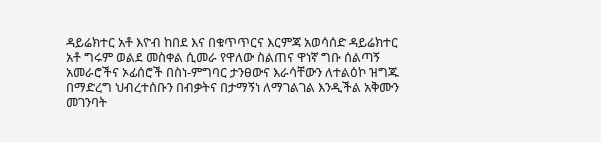ዳይሬክተር አቶ እዮብ ከበደ እና በቁጥጥርና እርምጃ አወሳሰድ ዳይሬክተር አቶ ግሩም ወልደ መስቀል ሲመራ የዋለው ስልጠና ዋነኛ ግቡ ሰልጣኝ አመራሮችና ኦፊሰሮች በስነ-ምግባር ታንፀውና እራሳቸውን ለተልዕኮ ዝግጁ በማድረግ ህብረተሰቡን በብቃትና በታማኝነ ለማገልገል እንዲችል አቅሙን መገንባት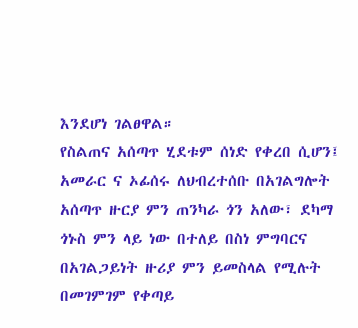እንደሆነ ገልፀዋል።
የስልጠና አሰጣጥ ሂደቱም ሰነድ የቀረበ ሲሆን፤ አመራር ና ኦፊሰሩ ለህብረተሰቡ በአገልግሎት አሰጣጥ ዙርያ ምን ጠንካራ ጎን አለው፣ ደካማ ጎኑስ ምን ላይ ነው በተለይ በስነ ምግባርና በአገልጋይነት ዙሪያ ምን ይመስላል የሚሉት በመገምገም የቀጣይ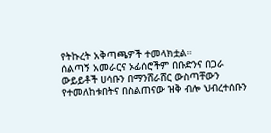የትኩረት አቅጣጫዎች ተመላክቷል።
ሰልጣኝ አመራርና ኦፊሰሮችም በቡድንና በጋራ ውይይቶች ሀሳቡን በማንሸራሸር ውስጣቸውን የተመለከቱበትና በስልጠናው ዝቅ ብሎ ህብረተሰቡን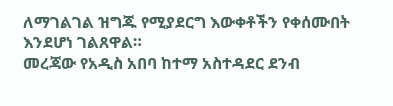ለማገልገል ዝግጁ የሚያደርግ እውቀቶችን የቀሰሙበት እንደሆነ ገልጸዋል።
መረጃው የአዲስ አበባ ከተማ አስተዳደር ደንብ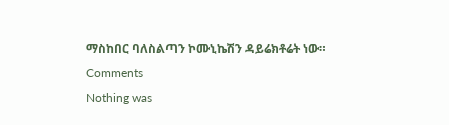ማስከበር ባለስልጣን ኮሙኒኬሽን ዳይሬክቶሬት ነው።
Comments
Nothing was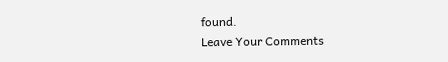found.
Leave Your Comments